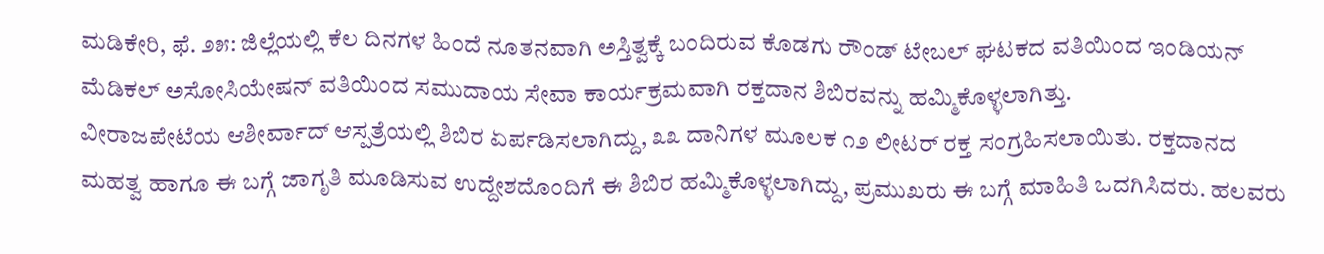ಮಡಿಕೇರಿ, ಫೆ. ೨೫: ಜಿಲ್ಲೆಯಲ್ಲಿ ಕೆಲ ದಿನಗಳ ಹಿಂದೆ ನೂತನವಾಗಿ ಅಸ್ತಿತ್ವಕ್ಕೆ ಬಂದಿರುವ ಕೊಡಗು ರೌಂಡ್ ಟೇಬಲ್ ಘಟಕದ ವತಿಯಿಂದ ಇಂಡಿಯನ್ ಮೆಡಿಕಲ್ ಅಸೋಸಿಯೇಷನ್ ವತಿಯಿಂದ ಸಮುದಾಯ ಸೇವಾ ಕಾರ್ಯಕ್ರಮವಾಗಿ ರಕ್ತದಾನ ಶಿಬಿರವನ್ನು ಹಮ್ಮಿಕೊಳ್ಳಲಾಗಿತ್ತು.
ವೀರಾಜಪೇಟೆಯ ಆಶೀರ್ವಾದ್ ಆಸ್ಪತ್ರೆಯಲ್ಲಿ ಶಿಬಿರ ಏರ್ಪಡಿಸಲಾಗಿದ್ದು, ೩೩ ದಾನಿಗಳ ಮೂಲಕ ೧೨ ಲೀಟರ್ ರಕ್ತ ಸಂಗ್ರಹಿಸಲಾಯಿತು. ರಕ್ತದಾನದ ಮಹತ್ವ ಹಾಗೂ ಈ ಬಗ್ಗೆ ಜಾಗೃತಿ ಮೂಡಿಸುವ ಉದ್ದೇಶದೊಂದಿಗೆ ಈ ಶಿಬಿರ ಹಮ್ಮಿಕೊಳ್ಳಲಾಗಿದ್ದು, ಪ್ರಮುಖರು ಈ ಬಗ್ಗೆ ಮಾಹಿತಿ ಒದಗಿಸಿದರು. ಹಲವರು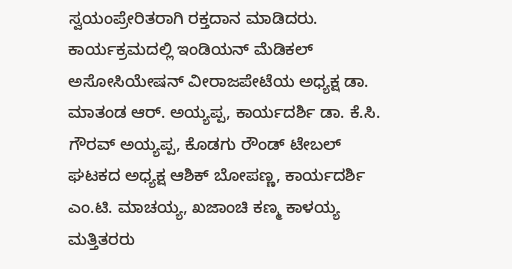ಸ್ವಯಂಪ್ರೇರಿತರಾಗಿ ರಕ್ತದಾನ ಮಾಡಿದರು. ಕಾರ್ಯಕ್ರಮದಲ್ಲಿ ಇಂಡಿಯನ್ ಮೆಡಿಕಲ್ ಅಸೋಸಿಯೇಷನ್ ವೀರಾಜಪೇಟೆಯ ಅಧ್ಯಕ್ಷ ಡಾ. ಮಾತಂಡ ಆರ್. ಅಯ್ಯಪ್ಪ, ಕಾರ್ಯದರ್ಶಿ ಡಾ. ಕೆ.ಸಿ. ಗೌರವ್ ಅಯ್ಯಪ್ಪ, ಕೊಡಗು ರೌಂಡ್ ಟೇಬಲ್ ಘಟಕದ ಅಧ್ಯಕ್ಷ ಆಶಿಕ್ ಬೋಪಣ್ಣ, ಕಾರ್ಯದರ್ಶಿ ಎಂ.ಟಿ. ಮಾಚಯ್ಯ, ಖಜಾಂಚಿ ಕಣ್ಮ ಕಾಳಯ್ಯ ಮತ್ತಿತರರು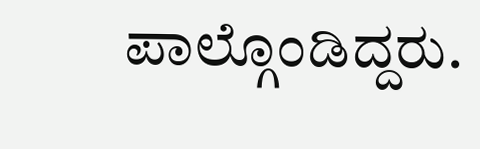ಪಾಲ್ಗೊಂಡಿದ್ದರು.